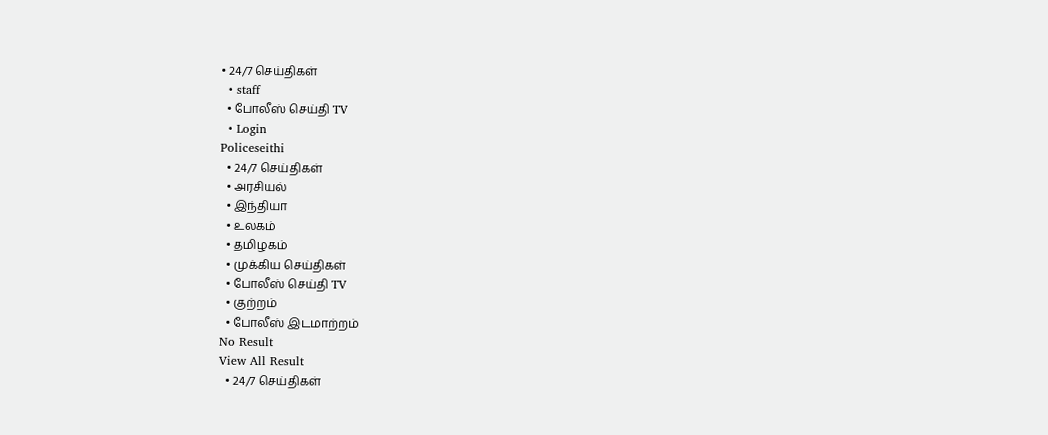• 24/7 செய்திகள்
  • staff
  • போலீஸ் செய்தி TV
  • Login
Policeseithi
  • 24/7 செய்திகள்
  • அரசியல்
  • இந்தியா
  • உலகம்
  • தமிழகம்
  • முக்கிய செய்திகள்
  • போலீஸ் செய்தி TV
  • குற்றம்
  • போலீஸ் இடமாற்றம்
No Result
View All Result
  • 24/7 செய்திகள்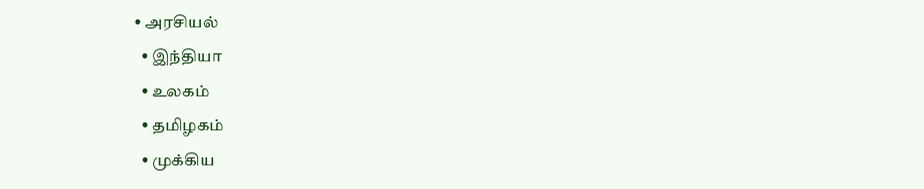• அரசியல்
  • இந்தியா
  • உலகம்
  • தமிழகம்
  • முக்கிய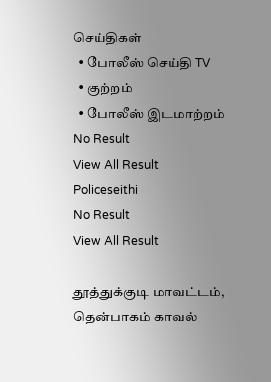செய்திகள்
  • போலீஸ் செய்தி TV
  • குற்றம்
  • போலீஸ் இடமாற்றம்
No Result
View All Result
Policeseithi
No Result
View All Result

தூத்துக்குடி மாவட்டம், தென்பாகம் காவல்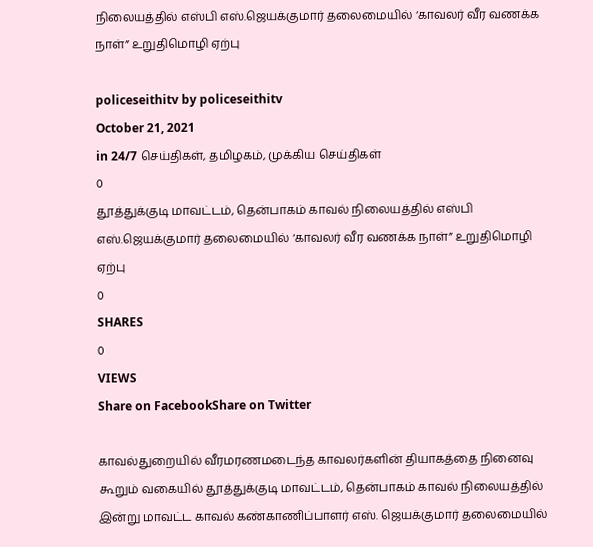நிலையத்தில் எஸ்பி எஸ்.ஜெயக்குமார் தலைமையில் ‘காவலர் வீர வணக்க நாள்” உறுதிமொழி ஏற்பு

policeseithitv by policeseithitv
October 21, 2021
in 24/7 செய்திகள், தமிழகம், முக்கிய செய்திகள்
0
தூத்துக்குடி மாவட்டம், தென்பாகம் காவல் நிலையத்தில் எஸ்பி எஸ்.ஜெயக்குமார் தலைமையில் ‘காவலர் வீர வணக்க நாள்” உறுதிமொழி ஏற்பு
0
SHARES
0
VIEWS
Share on FacebookShare on Twitter

காவல்துறையில் வீரமரணமடைந்த காவலர்களின் தியாகத்தை நினைவு கூறும் வகையில் தூத்துக்குடி மாவட்டம், தென்பாகம் காவல் நிலையத்தில் இன்று மாவட்ட காவல் கண்காணிப்பாளர் எஸ். ஜெயக்குமார் தலைமையில்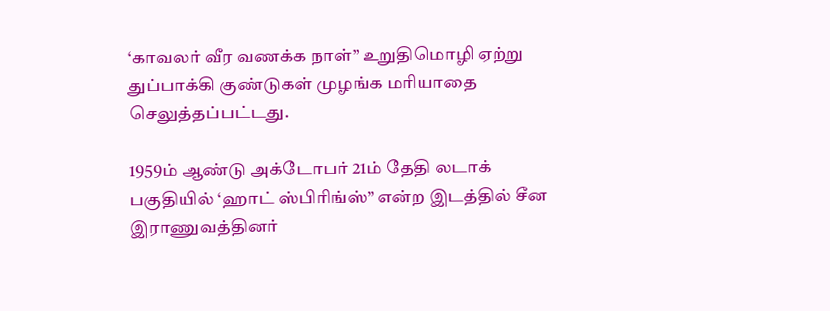‘காவலர் வீர வணக்க நாள்” உறுதிமொழி ஏற்று துப்பாக்கி குண்டுகள் முழங்க மரியாதை செலுத்தப்பட்டது.

1959ம் ஆண்டு அக்டோபர் 21ம் தேதி லடாக் பகுதியில் ‘ஹாட் ஸ்பிரிங்ஸ்” என்ற இடத்தில் சீன இராணுவத்தினர்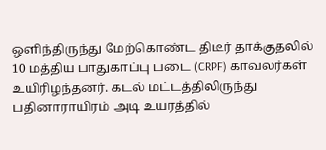ஒளிந்திருந்து மேற்கொண்ட திடீர் தாக்குதலில் 10 மத்திய பாதுகாப்பு படை (CRPF) காவலர்கள் உயிரிழந்தனர். கடல் மட்டத்திலிருந்து பதினாராயிரம் அடி உயரத்தில்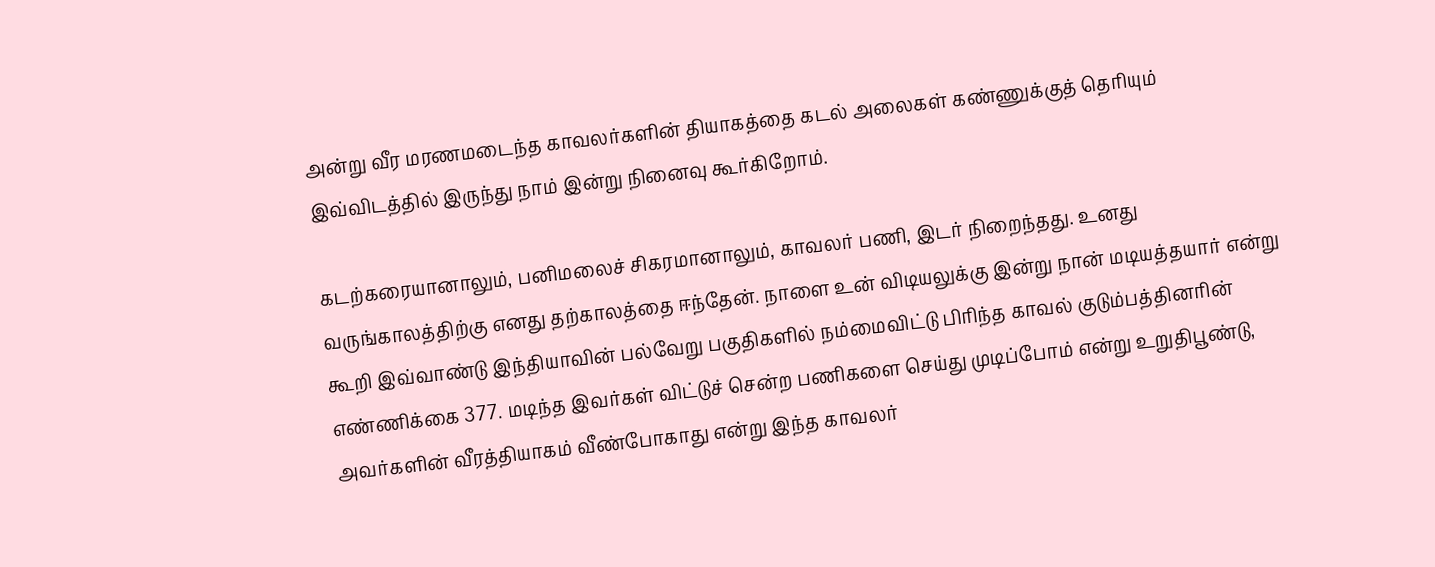அன்று வீர மரணமடைந்த காவலர்களின் தியாகத்தை கடல் அலைகள் கண்ணுக்குத் தெரியும் இவ்விடத்தில் இருந்து நாம் இன்று நினைவு கூர்கிறோம்.

கடற்கரையானாலும், பனிமலைச் சிகரமானாலும், காவலர் பணி, இடர் நிறைந்தது. உனது வருங்காலத்திற்கு எனது தற்காலத்தை ஈந்தேன். நாளை உன் விடியலுக்கு இன்று நான் மடியத்தயார் என்று கூறி இவ்வாண்டு இந்தியாவின் பல்வேறு பகுதிகளில் நம்மைவிட்டு பிரிந்த காவல் குடும்பத்தினரின் எண்ணிக்கை 377. மடிந்த இவர்கள் விட்டுச் சென்ற பணிகளை செய்து முடிப்போம் என்று உறுதிபூண்டு, அவர்களின் வீரத்தியாகம் வீண்போகாது என்று இந்த காவலர்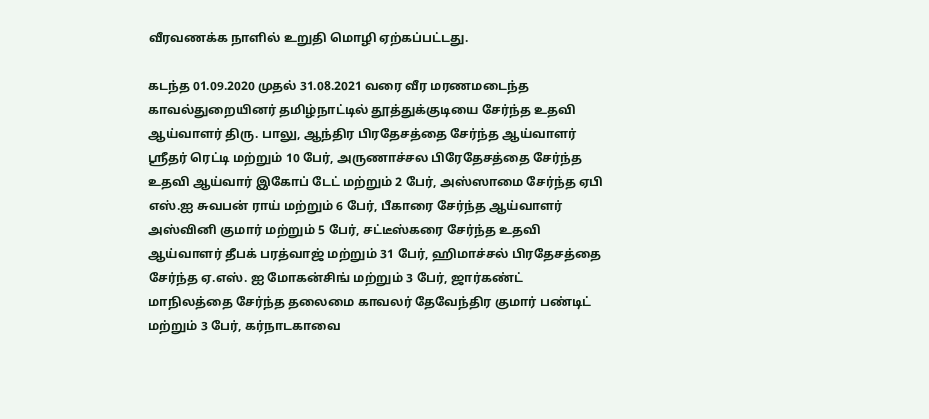வீரவணக்க நாளில் உறுதி மொழி ஏற்கப்பட்டது.

கடந்த 01.09.2020 முதல் 31.08.2021 வரை வீர மரணமடைந்த காவல்துறையினர் தமிழ்நாட்டில் தூத்துக்குடியை சேர்ந்த உதவி ஆய்வாளர் திரு. பாலு, ஆந்திர பிரதேசத்தை சேர்ந்த ஆய்வாளர் ஸ்ரீதர் ரெட்டி மற்றும் 10 பேர், அருணாச்சல பிரேதேசத்தை சேர்ந்த உதவி ஆய்வார் இகோப் டேட் மற்றும் 2 பேர், அஸ்ஸாமை சேர்ந்த ஏபி எஸ்.ஐ சுவபன் ராய் மற்றும் 6 பேர், பீகாரை சேர்ந்த ஆய்வாளர் அஸ்வினி குமார் மற்றும் 5 பேர், சட்டீஸ்கரை சேர்ந்த உதவி ஆய்வாளர் தீபக் பரத்வாஜ் மற்றும் 31 பேர், ஹிமாச்சல் பிரதேசத்தை சேர்ந்த ஏ.எஸ். ஐ மோகன்சிங் மற்றும் 3 பேர், ஜார்கண்ட் மாநிலத்தை சேர்ந்த தலைமை காவலர் தேவேந்திர குமார் பண்டிட் மற்றும் 3 பேர், கர்நாடகாவை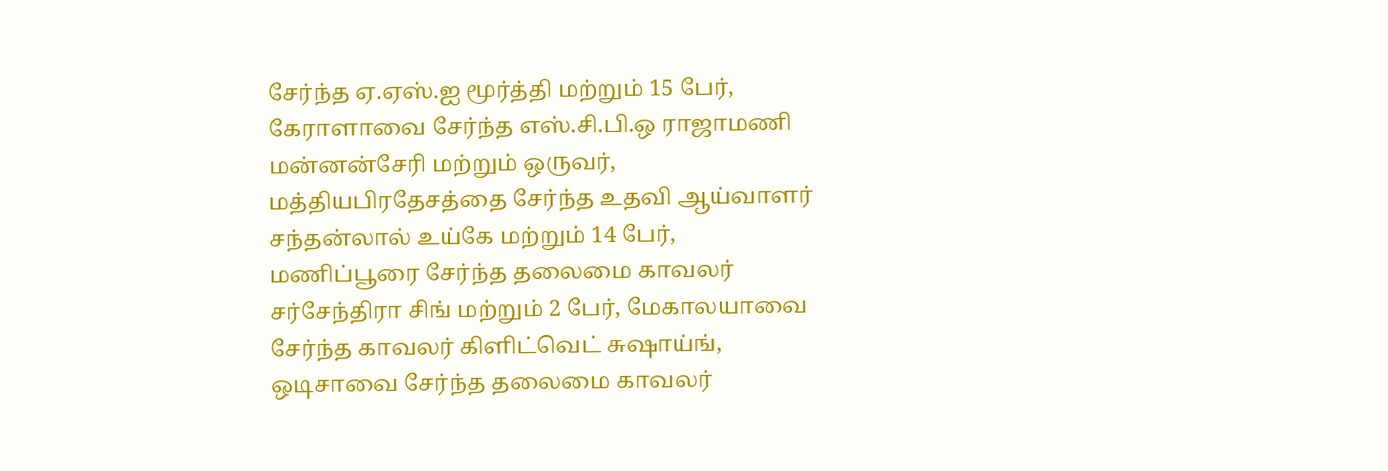சேர்ந்த ஏ.ஏஸ்.ஐ மூர்த்தி மற்றும் 15 பேர், கேராளாவை சேர்ந்த எஸ்.சி.பி.ஒ ராஜாமணி மன்னன்சேரி மற்றும் ஒருவர், மத்தியபிரதேசத்தை சேர்ந்த உதவி ஆய்வாளர் சந்தன்லால் உய்கே மற்றும் 14 பேர், மணிப்பூரை சேர்ந்த தலைமை காவலர் சர்சேந்திரா சிங் மற்றும் 2 பேர், மேகாலயாவை சேர்ந்த காவலர் கிளிட்வெட் சுஷாய்ங், ஒடிசாவை சேர்ந்த தலைமை காவலர்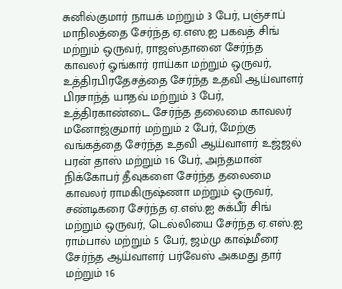சுனில்குமார் நாயக் மற்றும் 3 பேர், பஞ்சாப் மாநிலத்தை சேர்ந்த ஏ.எஸ.ஐ பகவத் சிங் மற்றும் ஒருவர், ராஜஸ்தானை சேர்ந்த காவலர் ஓங்கார் ராய்கா மற்றும் ஒருவர், உத்திரபிரதேசத்தை சேர்ந்த உதவி ஆய்வாளர் பிரசாந்த் யாதவ் மற்றும் 3 பேர், உத்திரகாண்டை சேர்ந்த தலைமை காவலர் மனோஜ்குமார் மற்றும் 2 பேர், மேற்கு வங்கத்தை சேர்ந்த உதவி ஆய்வாளர் உஜ்ஜல் பரன் தாஸ் மற்றும் 16 பேர், அந்தமான் நிக்கோபர் தீவுகளை சேர்ந்த தலைமை காவலர் ராமகிருஷ்ணா மற்றும் ஒருவர், சண்டிகரை சேர்ந்த ஏ.எஸ்.ஐ சுக்பீர் சிங் மற்றும் ஒருவர், டெல்லியை சேர்ந்த ஏ.எஸ்.ஐ ராம்பால் மற்றும் 5 பேர், ஜம்மு காஷ்மீரை சேர்ந்த ஆய்வாளர் பர்வேஸ் அகமது தார் மற்றும் 16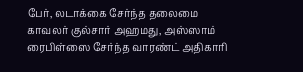பேர், லடாக்கை சேர்ந்த தலைமை காவலர் குல்சார் அஹமது, அஸ்ஸாம் ரைபிள்ஸை சேர்ந்த வாரண்ட் அதிகாரி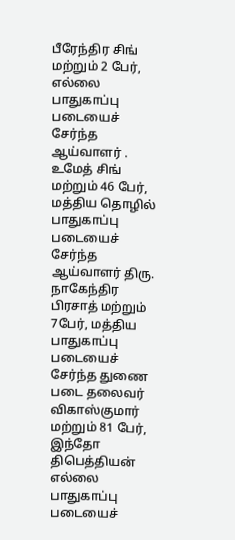பீரேந்திர சிங் மற்றும் 2 பேர், எல்லை பாதுகாப்பு படையைச் சேர்ந்த ஆய்வாளர் . உமேத் சிங் மற்றும் 46 பேர், மத்திய தொழில் பாதுகாப்பு படையைச் சேர்ந்த ஆய்வாளர் திரு. நாகேந்திர பிரசாத் மற்றும் 7பேர், மத்திய பாதுகாப்பு படையைச் சேர்ந்த துணை படை தலைவர் விகாஸ்குமார் மற்றும் 81 பேர், இந்தோ திபெத்தியன் எல்லை பாதுகாப்பு படையைச்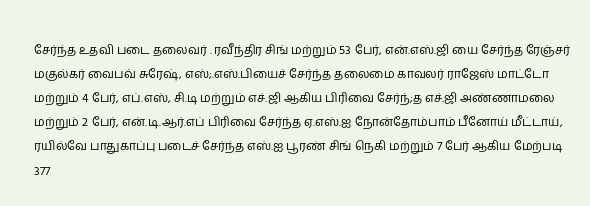சேர்ந்த உதவி படை தலைவர் . ரவீந்திர சிங் மற்றும் 53 பேர், என்.எஸ்.ஜி யை சேர்ந்த ரேஞ்சர் மகுல்கர் வைபவ் சுரேஷ், எஸ்;.எஸ்.பியைச் சேர்ந்த தலைமை காவலர் ராஜேஸ் மாட்டோ மற்றும் 4 பேர், எப்.எஸ், சி.டி மற்றும் எச்.ஜி ஆகிய பிரிவை சேர்ந்;த எச்.ஜி அண்ணாமலை மற்றும் 2 பேர், என்.டி.ஆர்.எப் பிரிவை சேர்ந்த ஏ.எஸ்.ஐ நோன்தோம்பாம் பீனோய் மீட்டாய், ரயில்வே பாதுகாப்பு படைச் சேர்ந்த எஸ்.ஐ பூரண் சிங் நெகி மற்றும் 7 பேர் ஆகிய மேற்படி 377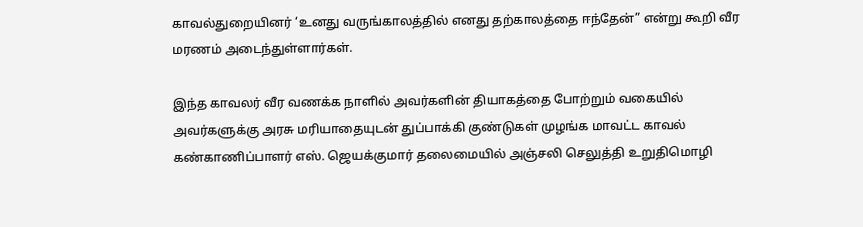காவல்துறையினர் ‘உனது வருங்காலத்தில் எனது தற்காலத்தை ஈந்தேன்” என்று கூறி வீர மரணம் அடைந்துள்ளார்கள்.

இந்த காவலர் வீர வணக்க நாளில் அவர்களின் தியாகத்தை போற்றும் வகையில் அவர்களுக்கு அரசு மரியாதையுடன் துப்பாக்கி குண்டுகள் முழங்க மாவட்ட காவல் கண்காணிப்பாளர் எஸ். ஜெயக்குமார் தலைமையில் அஞ்சலி செலுத்தி உறுதிமொழி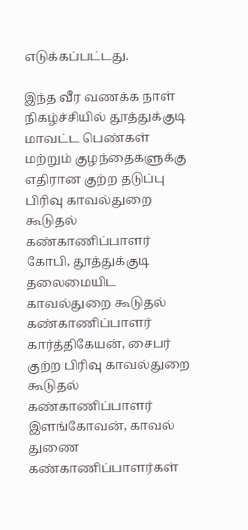எடுக்கப்பட்டது.

இந்த வீர வணக்க நாள் நிகழ்ச்சியில் தூத்துக்குடி மாவட்ட பெண்கள் மற்றும் குழந்தைகளுக்கு எதிரான குற்ற தடுப்பு பிரிவு காவல்துறை கூடுதல் கண்காணிப்பாளர் கோபி, தூத்துக்குடி தலைமையிட காவல்துறை கூடுதல் கண்காணிப்பாளர் கார்த்திகேயன், சைபர் குற்ற பிரிவு காவல்துறை கூடுதல் கண்காணிப்பாளர் இளங்கோவன், காவல் துணை கண்காணிப்பாளர்கள்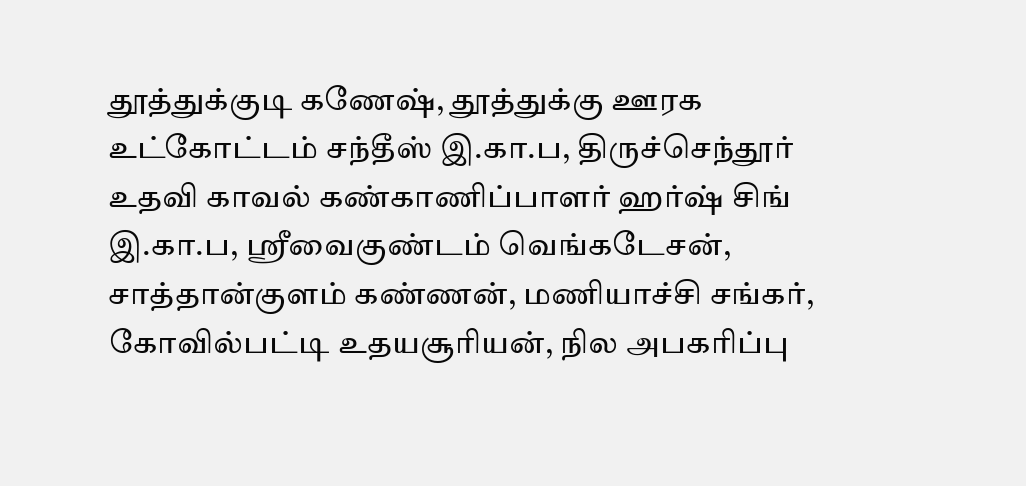தூத்துக்குடி கணேஷ், தூத்துக்கு ஊரக உட்கோட்டம் சந்தீஸ் இ.கா.ப, திருச்செந்தூர் உதவி காவல் கண்காணிப்பாளர் ஹர்ஷ் சிங் இ.கா.ப, ஸ்ரீவைகுண்டம் வெங்கடேசன், சாத்தான்குளம் கண்ணன், மணியாச்சி சங்கர், கோவில்பட்டி உதயசூரியன், நில அபகரிப்பு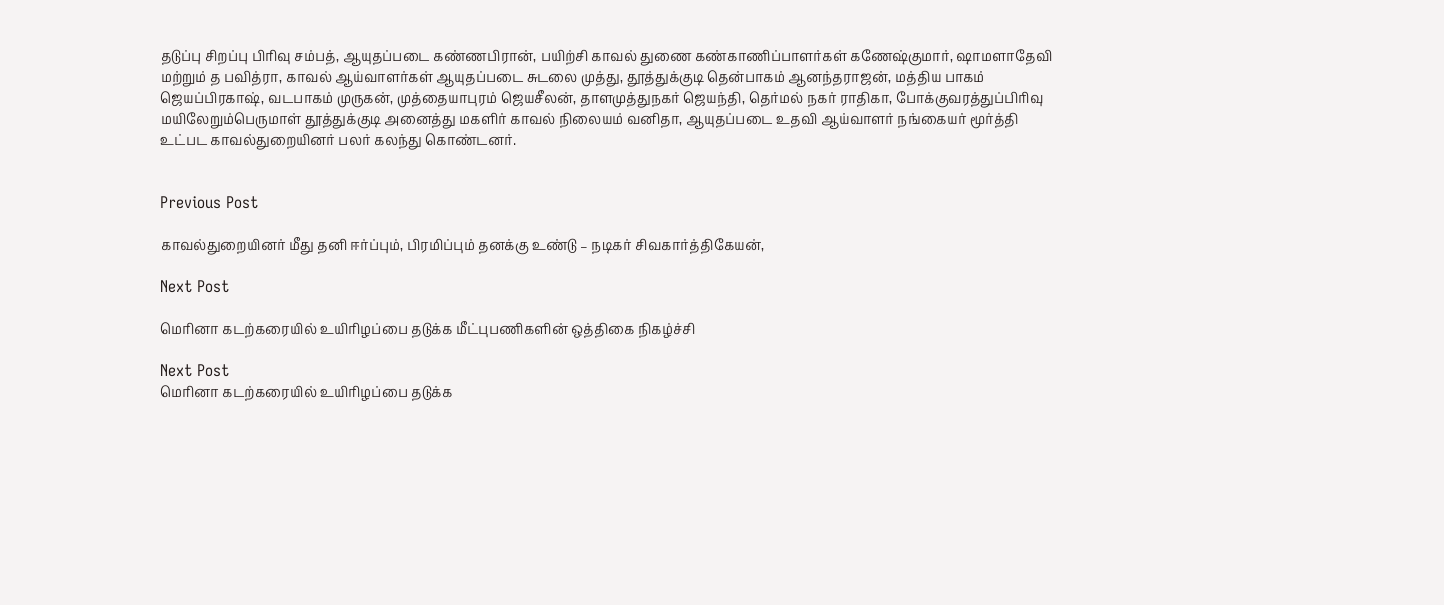தடுப்பு சிறப்பு பிரிவு சம்பத், ஆயுதப்படை கண்ணபிரான், பயிற்சி காவல் துணை கண்காணிப்பாளர்கள் கணேஷ்குமார், ஷாமளாதேவி மற்றும் த பவித்ரா, காவல் ஆய்வாளர்கள் ஆயுதப்படை சுடலை முத்து, தூத்துக்குடி தென்பாகம் ஆனந்தராஜன், மத்திய பாகம் ஜெயப்பிரகாஷ், வடபாகம் முருகன், முத்தையாபுரம் ஜெயசீலன், தாளமுத்துநகர் ஜெயந்தி, தெர்மல் நகர் ராதிகா, போக்குவரத்துப்பிரிவு மயிலேறும்பெருமாள் தூத்துக்குடி அனைத்து மகளிர் காவல் நிலையம் வனிதா, ஆயுதப்படை உதவி ஆய்வாளர் நங்கையர் மூர்த்தி உட்பட காவல்துறையினர் பலர் கலந்து கொண்டனர்.


Previous Post

காவல்துறையினர் மீது தனி ஈர்ப்பும், பிரமிப்பும் தனக்கு உண்டு – நடிகர் சிவகார்த்திகேயன்,

Next Post

மெரினா கடற்கரையில் உயிரிழப்பை தடுக்க மீட்புபணிகளின் ஒத்திகை நிகழ்ச்‌‌‌சி

Next Post
மெரினா கடற்கரையில் உயிரிழப்பை தடுக்க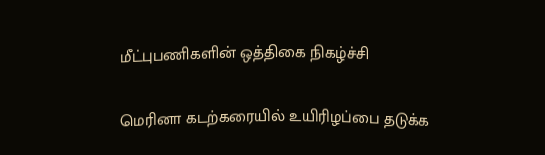மீட்புபணிகளின் ஒத்திகை நிகழ்ச்‌‌‌சி

மெரினா கடற்கரையில் உயிரிழப்பை தடுக்க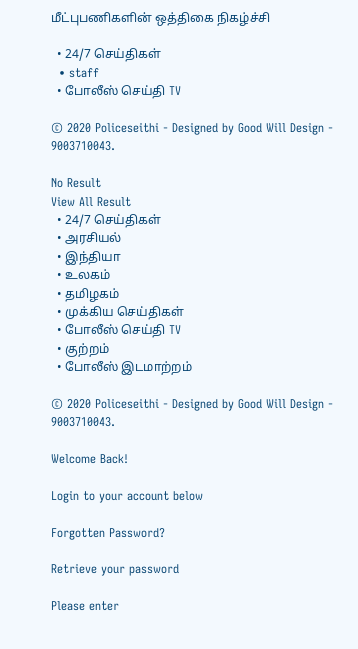மீட்புபணிகளின் ஒத்திகை நிகழ்ச்‌‌‌சி

  • 24/7 செய்திகள்
  • staff
  • போலீஸ் செய்தி TV

© 2020 Policeseithi - Designed by Good Will Design - 9003710043.

No Result
View All Result
  • 24/7 செய்திகள்
  • அரசியல்
  • இந்தியா
  • உலகம்
  • தமிழகம்
  • முக்கிய செய்திகள்
  • போலீஸ் செய்தி TV
  • குற்றம்
  • போலீஸ் இடமாற்றம்

© 2020 Policeseithi - Designed by Good Will Design - 9003710043.

Welcome Back!

Login to your account below

Forgotten Password?

Retrieve your password

Please enter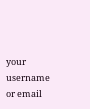your username or email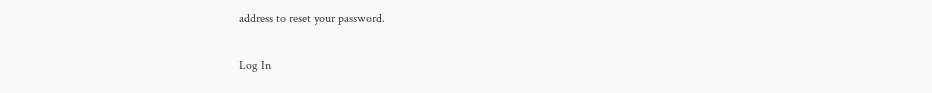address to reset your password.

Log In